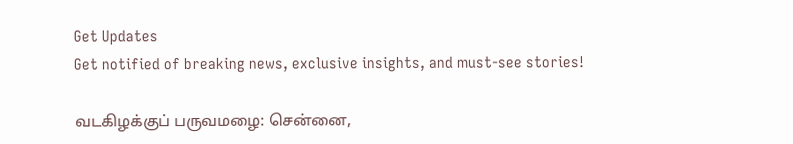Get Updates
Get notified of breaking news, exclusive insights, and must-see stories!

வடகிழக்குப் பருவமழை: சென்னை,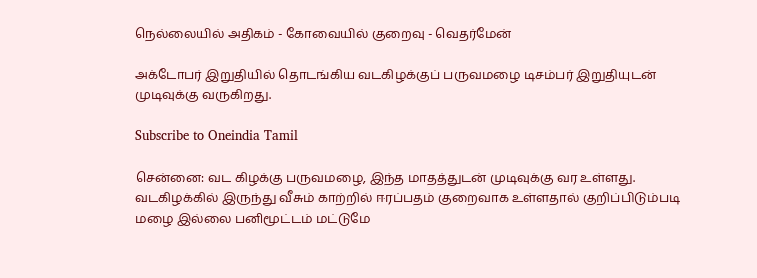நெல்லையில் அதிகம் - கோவையில் குறைவு - வெதர்மேன்

அக்டோபர் இறுதியில் தொடங்கிய வடகிழக்குப் பருவமழை டிசம்பர் இறுதியுடன் முடிவுக்கு வருகிறது.

Subscribe to Oneindia Tamil

சென்னை: வட கிழக்கு பருவமழை, இந்த மாதத்துடன் முடிவுக்கு வர உள்ளது. வடகிழக்கில் இருந்து வீசும் காற்றில் ஈரப்பதம் குறைவாக உள்ளதால் குறிப்பிடும்படி மழை இல்லை பனிமூட்டம் மட்டுமே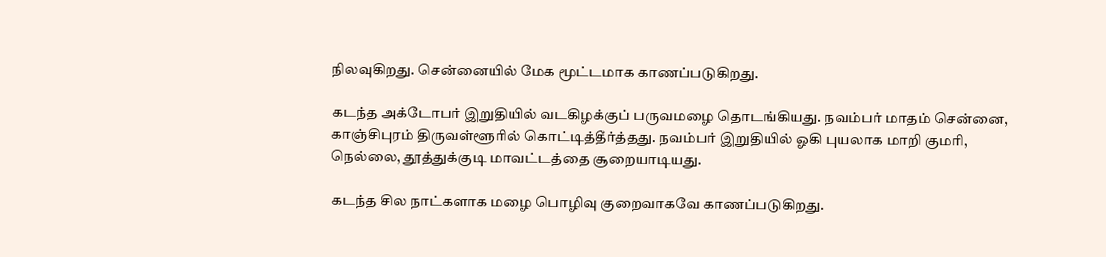நிலவுகிறது. சென்னையில் மேக மூட்டமாக காணப்படுகிறது.

கடந்த அக்டோபர் இறுதியில் வடகிழக்குப் பருவமழை தொடங்கியது. நவம்பர் மாதம் சென்னை, காஞ்சிபுரம் திருவள்ளூரில் கொட்டித்தீர்த்தது. நவம்பர் இறுதியில் ஓகி புயலாக மாறி குமரி, நெல்லை, தூத்துக்குடி மாவட்டத்தை சூறையாடியது.

கடந்த சில நாட்களாக மழை பொழிவு குறைவாகவே காணப்படுகிறது.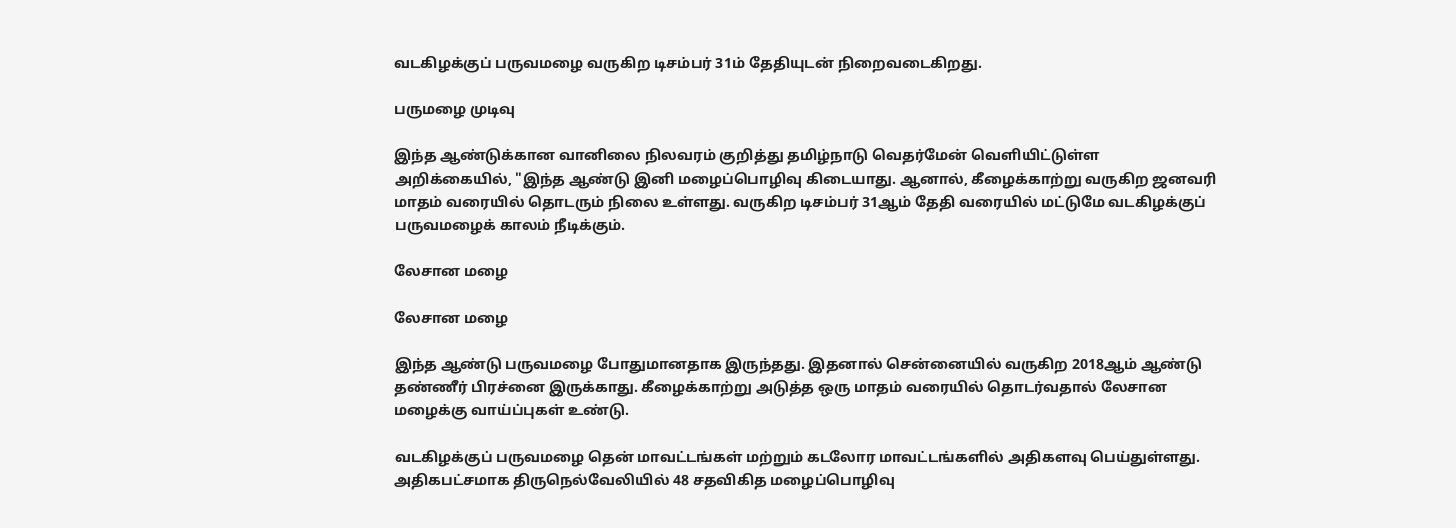வடகிழக்குப் பருவமழை வருகிற டிசம்பர் 31ம் தேதியுடன் நிறைவடைகிறது.

பருமழை முடிவு

இந்த ஆண்டுக்கான வானிலை நிலவரம் குறித்து தமிழ்நாடு வெதர்மேன் வெளியிட்டுள்ள அறிக்கையில், "இந்த ஆண்டு இனி மழைப்பொழிவு கிடையாது. ஆனால், கீழைக்காற்று வருகிற ஜனவரி மாதம் வரையில் தொடரும் நிலை உள்ளது. வருகிற டிசம்பர் 31ஆம் தேதி வரையில் மட்டுமே வடகிழக்குப் பருவமழைக் காலம் நீடிக்கும்.

லேசான மழை

லேசான மழை

இந்த ஆண்டு பருவமழை போதுமானதாக இருந்தது. இதனால் சென்னையில் வருகிற 2018ஆம் ஆண்டு தண்ணீர் பிரச்னை இருக்காது. கீழைக்காற்று அடுத்த ஒரு மாதம் வரையில் தொடர்வதால் லேசான மழைக்கு வாய்ப்புகள் உண்டு.

வடகிழக்குப் பருவமழை தென் மாவட்டங்கள் மற்றும் கடலோர மாவட்டங்களில் அதிகளவு பெய்துள்ளது. அதிகபட்சமாக திருநெல்வேலியில் 48 சதவிகித மழைப்பொழிவு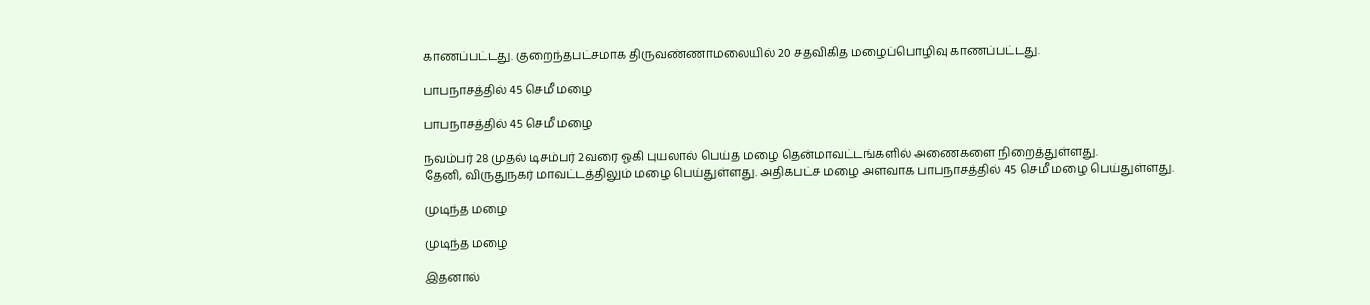காணப்பட்டது. குறைந்தபட்சமாக திருவண்ணாமலையில் 20 சதவிகித மழைப்பொழிவு காணப்பட்டது.

பாபநாசத்தில் 45 செமீ மழை

பாபநாசத்தில் 45 செமீ மழை

நவம்பர் 28 முதல் டிசம்பர் 2வரை ஓகி புயலால் பெய்த மழை தென்மாவட்டங்களில் அணைகளை நிறைத்துள்ளது.
தேனி, விருதுநகர் மாவட்டத்திலும் மழை பெய்துள்ளது. அதிகபட்ச மழை அளவாக பாபநாசத்தில் 45 செமீ மழை பெய்துள்ளது.

முடிந்த மழை

முடிந்த மழை

இதனால்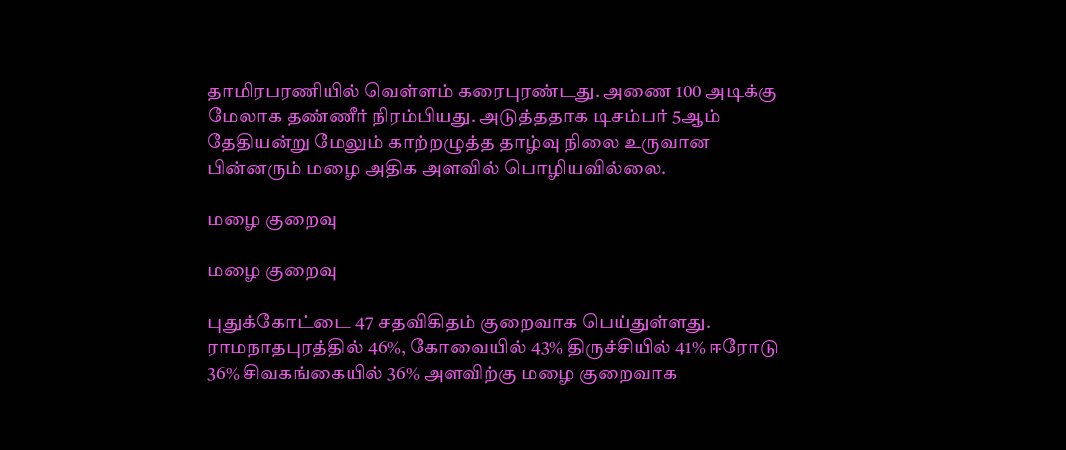தாமிரபரணியில் வெள்ளம் கரைபுரண்டது. அணை 100 அடிக்கு மேலாக தண்ணீர் நிரம்பியது. அடுத்ததாக டிசம்பர் 5ஆம் தேதியன்று மேலும் காற்றழுத்த தாழ்வு நிலை உருவான பின்னரும் மழை அதிக அளவில் பொழியவில்லை.

மழை குறைவு

மழை குறைவு

புதுக்கோட்டை 47 சதவிகிதம் குறைவாக பெய்துள்ளது. ராமநாதபுரத்தில் 46%, கோவையில் 43% திருச்சியில் 41% ஈரோடு 36% சிவகங்கையில் 36% அளவிற்கு மழை குறைவாக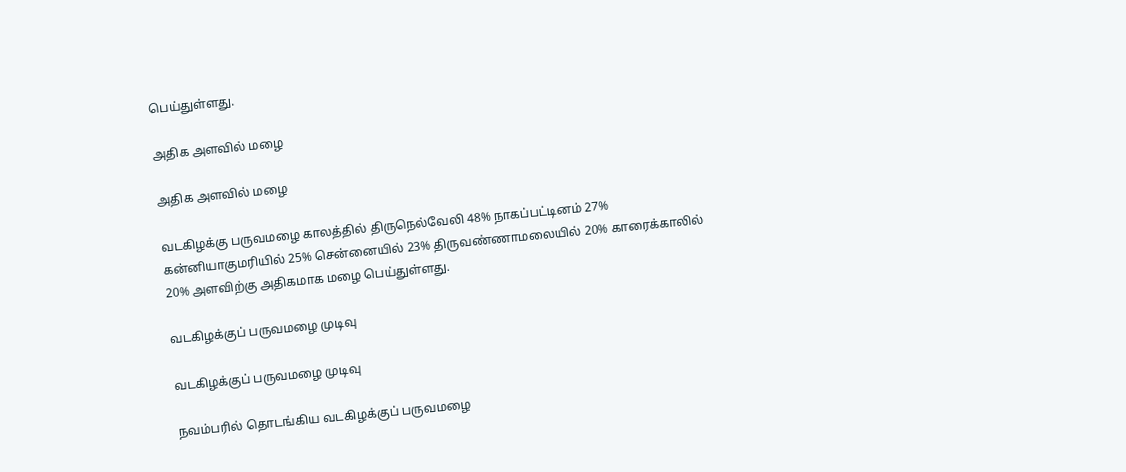பெய்துள்ளது.

அதிக அளவில் மழை

அதிக அளவில் மழை

வடகிழக்கு பருவமழை காலத்தில் திருநெல்வேலி 48% நாகப்பட்டினம் 27% கன்னியாகுமரியில் 25% சென்னையில் 23% திருவண்ணாமலையில் 20% காரைக்காலில் 20% அளவிற்கு அதிகமாக மழை பெய்துள்ளது.

வடகிழக்குப் பருவமழை முடிவு

வடகிழக்குப் பருவமழை முடிவு

நவம்பரில் தொடங்கிய வடகிழக்குப் பருவமழை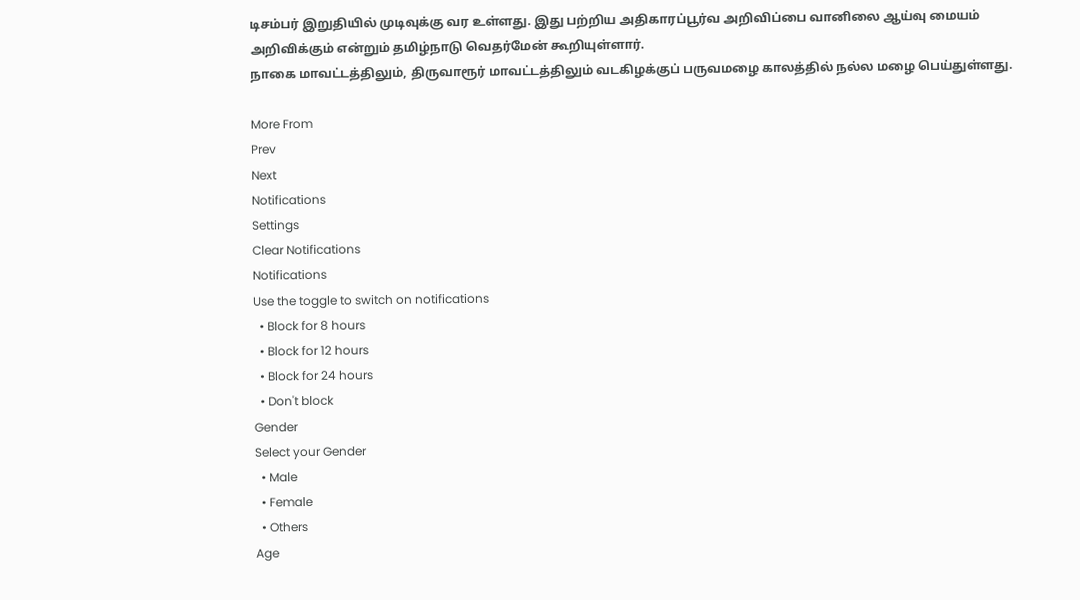டிசம்பர் இறுதியில் முடிவுக்கு வர உள்ளது. இது பற்றிய அதிகாரப்பூர்வ அறிவிப்பை வானிலை ஆய்வு மையம் அறிவிக்கும் என்றும் தமிழ்நாடு வெதர்மேன் கூறியுள்ளார்.
நாகை மாவட்டத்திலும், திருவாரூர் மாவட்டத்திலும் வடகிழக்குப் பருவமழை காலத்தில் நல்ல மழை பெய்துள்ளது.

More From
Prev
Next
Notifications
Settings
Clear Notifications
Notifications
Use the toggle to switch on notifications
  • Block for 8 hours
  • Block for 12 hours
  • Block for 24 hours
  • Don't block
Gender
Select your Gender
  • Male
  • Female
  • Others
Age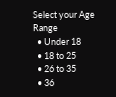Select your Age Range
  • Under 18
  • 18 to 25
  • 26 to 35
  • 36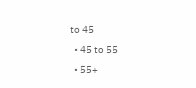to 45
  • 45 to 55
  • 55+